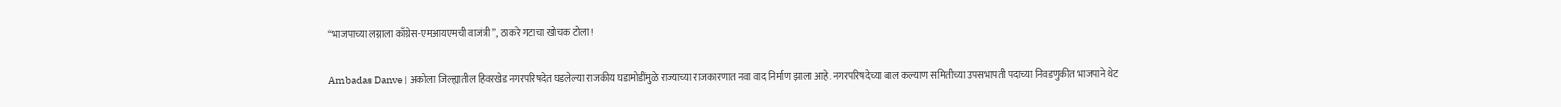“भाजपाच्या लग्नाला काँग्रेस-एमआयएमची वाजंत्री”, ठाकरे गटाचा खोचक टोला!

Ambadas Danve | अकोला जिल्ह्यातील हिवरखेड नगरपरिषदेत घडलेल्या राजकीय घडामोडींमुळे राज्याच्या राजकारणात नवा वाद निर्माण झाला आहे. नगरपरिषदेच्या बाल कल्याण समितीच्या उपसभापती पदाच्या निवडणुकीत भाजपाने थेट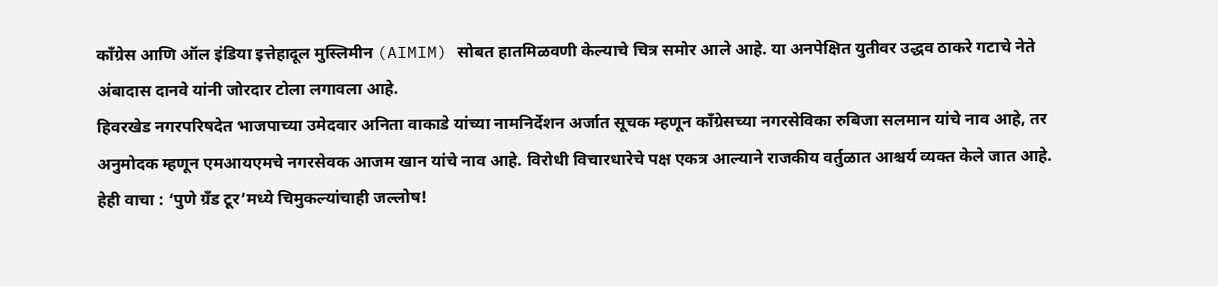काँग्रेस आणि ऑल इंडिया इत्तेहादूल मुस्लिमीन (AIMIM) सोबत हातमिळवणी केल्याचे चित्र समोर आले आहे. या अनपेक्षित युतीवर उद्धव ठाकरे गटाचे नेते अंबादास दानवे यांनी जोरदार टोला लगावला आहे.
हिवरखेड नगरपरिषदेत भाजपाच्या उमेदवार अनिता वाकाडे यांच्या नामनिर्देशन अर्जात सूचक म्हणून काँग्रेसच्या नगरसेविका रुबिजा सलमान यांचे नाव आहे, तर अनुमोदक म्हणून एमआयएमचे नगरसेवक आजम खान यांचे नाव आहे. विरोधी विचारधारेचे पक्ष एकत्र आल्याने राजकीय वर्तुळात आश्चर्य व्यक्त केले जात आहे.
हेही वाचा : ‘पुणे ग्रँड टूर’मध्ये चिमुकल्यांचाही जल्लोष!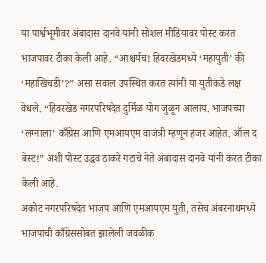या पार्श्वभूमीवर अंबादास दानवे यांनी सोशल मीडियावर पोस्ट करत भाजपावर टीका केली आहे. “आश्चर्यच! हिवरखेडमध्ये ‘महायुती’ की ‘महाखिचडी’?” असा सवाल उपस्थित करत त्यांनी या युतीकडे लक्ष वेधले. “हिवरखेड नगरपरिषदेत दुर्मिळ योग जुळून आलाय. भाजपच्या ‘लग्नाला’ काँग्रेस आणि एमआयएम वाजंत्री म्हणून हजर आहेत. ऑल द बेस्ट!” अशी पोस्ट उद्धव ठाकरे गटाचे नेते अंबादास दानवे यांनी करत टीका केली आहे.
अकोट नगरपरिषदेत भाजप आणि एमआयएम युती, तसेच अंबरनाथमध्ये भाजपाची काँग्रेससोबत झालेली जवळीक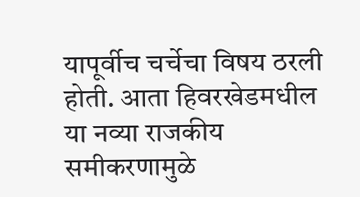यापूर्वीच चर्चेचा विषय ठरली होती. आता हिवरखेडमधील या नव्या राजकीय समीकरणामुळे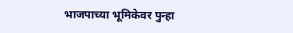भाजपाच्या भूमिकेवर पुन्हा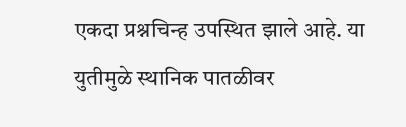एकदा प्रश्नचिन्ह उपस्थित झाले आहे. या युतीमुळे स्थानिक पातळीवर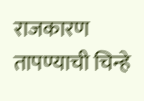राजकारण तापण्याची चिन्हे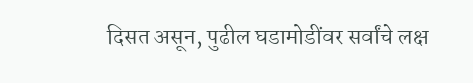दिसत असून, पुढील घडामोडींवर सर्वांचे लक्ष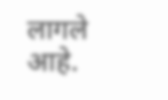लागले आहे.